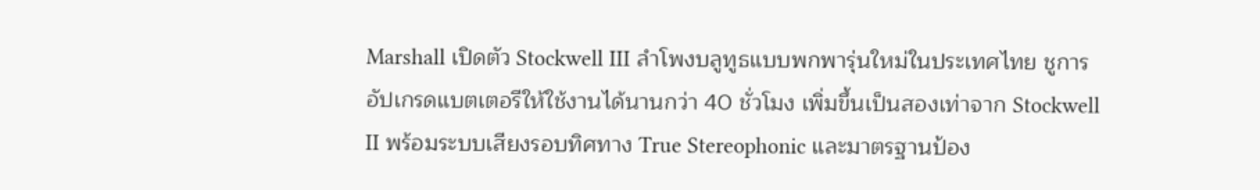Marshall เปิดตัว Stockwell III ลำโพงบลูทูธแบบพกพารุ่นใหม่ในประเทศไทย ชูการอัปเกรดแบตเตอรีให้ใช้งานได้นานกว่า 40 ชั่วโมง เพิ่มขึ้นเป็นสองเท่าจาก Stockwell II พร้อมระบบเสียงรอบทิศทาง True Stereophonic และมาตรฐานป้อง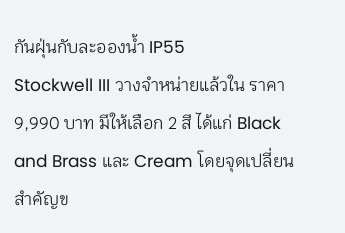กันฝุ่นกับละอองน้ำ IP55
Stockwell III วางจำหน่ายแล้วใน ราคา 9,990 บาท มีให้เลือก 2 สี ได้แก่ Black and Brass และ Cream โดยจุดเปลี่ยนสำคัญข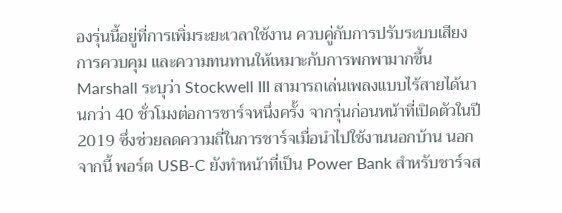องรุ่นนี้อยู่ที่การเพิ่มระยะเวลาใช้งาน ควบคู่กับการปรับระบบเสียง การควบคุม และความทนทานให้เหมาะกับการพกพามากขึ้น
Marshall ระบุว่า Stockwell III สามารถเล่นเพลงแบบไร้สายได้นานกว่า 40 ชั่วโมงต่อการชาร์จหนึ่งครั้ง จากรุ่นก่อนหน้าที่เปิดตัวในปี 2019 ซึ่งช่วยลดความถี่ในการชาร์จเมื่อนำไปใช้งานนอกบ้าน นอกจากนี้ พอร์ต USB-C ยังทำหน้าที่เป็น Power Bank สำหรับชาร์จส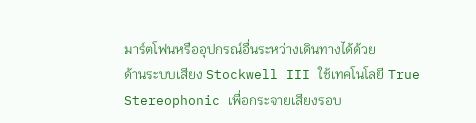มาร์ตโฟนหรืออุปกรณ์อื่นระหว่างเดินทางได้ด้วย
ด้านระบบเสียง Stockwell III ใช้เทคโนโลยี True Stereophonic เพื่อกระจายเสียงรอบ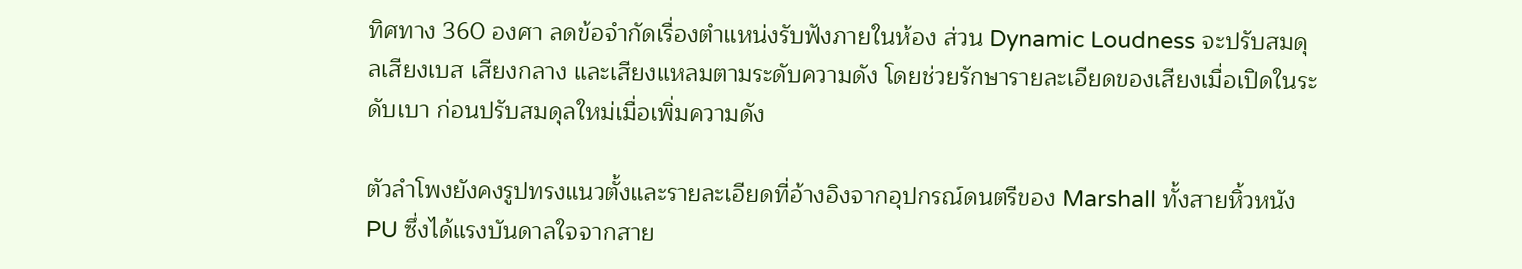ทิศทาง 360 องศา ลดข้อจำกัดเรื่องตำแหน่งรับฟังภายในห้อง ส่วน Dynamic Loudness จะปรับสมดุลเสียงเบส เสียงกลาง และเสียงแหลมตามระดับความดัง โดยช่วยรักษารายละเอียดของเสียงเมื่อเปิดในระดับเบา ก่อนปรับสมดุลใหม่เมื่อเพิ่มความดัง

ตัวลำโพงยังคงรูปทรงแนวตั้งและรายละเอียดที่อ้างอิงจากอุปกรณ์ดนตรีของ Marshall ทั้งสายหิ้วหนัง PU ซึ่งได้แรงบันดาลใจจากสาย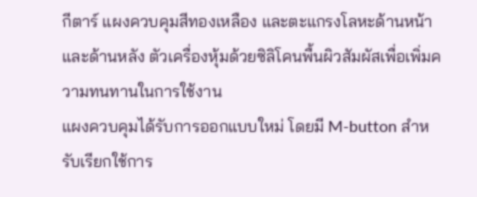กีตาร์ แผงควบคุมสีทองเหลือง และตะแกรงโลหะด้านหน้าและด้านหลัง ตัวเครื่องหุ้มด้วยซิลิโคนพื้นผิวสัมผัสเพื่อเพิ่มความทนทานในการใช้งาน
แผงควบคุมได้รับการออกแบบใหม่ โดยมี M-button สำหรับเรียกใช้การ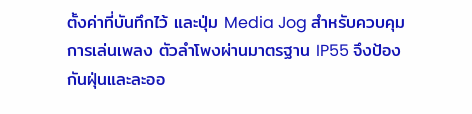ตั้งค่าที่บันทึกไว้ และปุ่ม Media Jog สำหรับควบคุมการเล่นเพลง ตัวลำโพงผ่านมาตรฐาน IP55 จึงป้องกันฝุ่นและละออ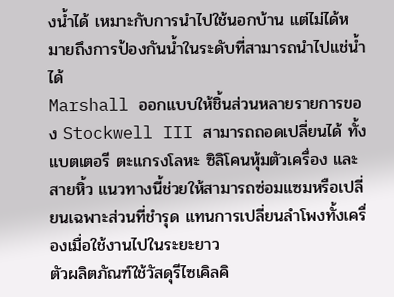งน้ำได้ เหมาะกับการนำไปใช้นอกบ้าน แต่ไม่ได้หมายถึงการป้องกันน้ำในระดับที่สามารถนำไปแช่น้ำได้
Marshall ออกแบบให้ชิ้นส่วนหลายรายการของ Stockwell III สามารถถอดเปลี่ยนได้ ทั้งแบตเตอรี ตะแกรงโลหะ ซิลิโคนหุ้มตัวเครื่อง และสายหิ้ว แนวทางนี้ช่วยให้สามารถซ่อมแซมหรือเปลี่ยนเฉพาะส่วนที่ชำรุด แทนการเปลี่ยนลำโพงทั้งเครื่องเมื่อใช้งานไปในระยะยาว
ตัวผลิตภัณฑ์ใช้วัสดุรีไซเคิลคิ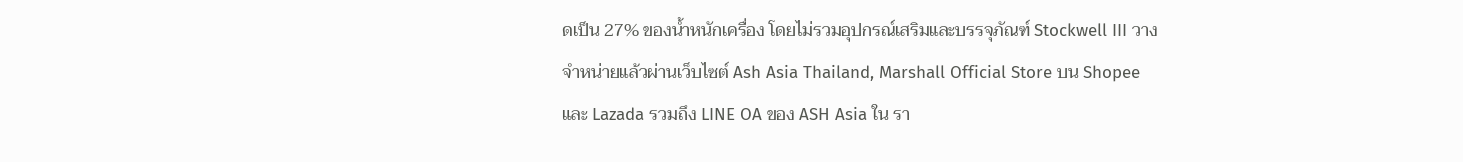ดเป็น 27% ของน้ำหนักเครื่อง โดยไม่รวมอุปกรณ์เสริมและบรรจุภัณฑ์ Stockwell III วางจำหน่ายแล้วผ่านเว็บไซต์ Ash Asia Thailand, Marshall Official Store บน Shopee และ Lazada รวมถึง LINE OA ของ ASH Asia ใน รา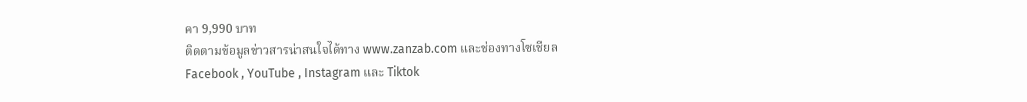คา 9,990 บาท
ติดตามข้อมูลข่าวสารน่าสนใจได้ทาง www.zanzab.com และช่องทางโซเชียล
Facebook , YouTube , Instagram และ Tiktok